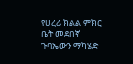የሀረሪ ክልል ምክር ቤት መደበኛ ጉባኤውን ማካሄድ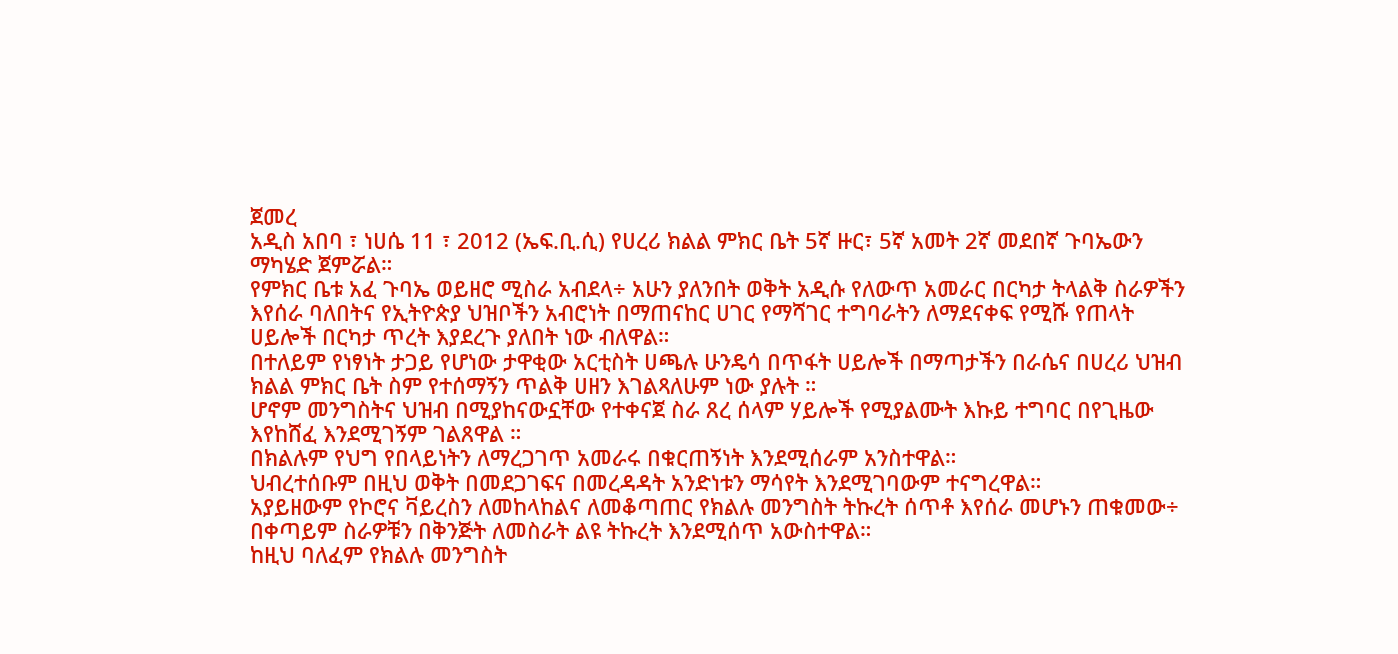ጀመረ
አዲስ አበባ ፣ ነሀሴ 11 ፣ 2012 (ኤፍ.ቢ.ሲ) የሀረሪ ክልል ምክር ቤት 5ኛ ዙር፣ 5ኛ አመት 2ኛ መደበኛ ጉባኤውን ማካሄድ ጀምሯል።
የምክር ቤቱ አፈ ጉባኤ ወይዘሮ ሚስራ አብደላ÷ አሁን ያለንበት ወቅት አዲሱ የለውጥ አመራር በርካታ ትላልቅ ስራዎችን እየሰራ ባለበትና የኢትዮጵያ ህዝቦችን አብሮነት በማጠናከር ሀገር የማሻገር ተግባራትን ለማደናቀፍ የሚሹ የጠላት ሀይሎች በርካታ ጥረት እያደረጉ ያለበት ነው ብለዋል።
በተለይም የነፃነት ታጋይ የሆነው ታዋቂው አርቲስት ሀጫሉ ሁንዴሳ በጥፋት ሀይሎች በማጣታችን በራሴና በሀረሪ ህዝብ ክልል ምክር ቤት ስም የተሰማኝን ጥልቅ ሀዘን እገልጻለሁም ነው ያሉት ።
ሆኖም መንግስትና ህዝብ በሚያከናውኗቸው የተቀናጀ ስራ ጸረ ሰላም ሃይሎች የሚያልሙት እኩይ ተግባር በየጊዜው እየከሸፈ እንደሚገኝም ገልጸዋል ።
በክልሉም የህግ የበላይነትን ለማረጋገጥ አመራሩ በቁርጠኝነት እንደሚሰራም አንስተዋል።
ህብረተሰቡም በዚህ ወቅት በመደጋገፍና በመረዳዳት አንድነቱን ማሳየት እንደሚገባውም ተናግረዋል።
አያይዘውም የኮሮና ቫይረስን ለመከላከልና ለመቆጣጠር የክልሉ መንግስት ትኩረት ሰጥቶ እየሰራ መሆኑን ጠቁመው÷ በቀጣይም ስራዎቹን በቅንጅት ለመስራት ልዩ ትኩረት እንደሚሰጥ አውስተዋል።
ከዚህ ባለፈም የክልሉ መንግስት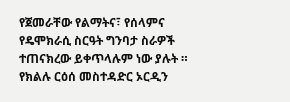የጀመራቸው የልማትና፣ የሰላምና የዴሞክራሲ ስርዓት ግንባታ ስራዎች ተጠናክረው ይቀጥላሉም ነው ያሉት ።
የክልሉ ርዕሰ መስተዳድር ኦርዲን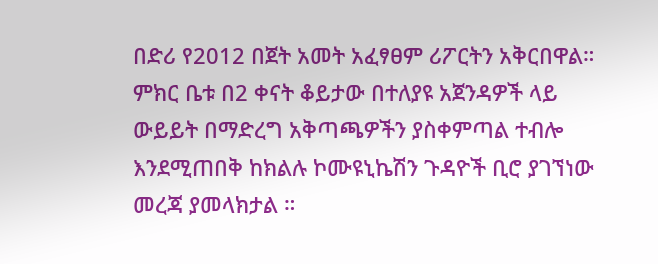በድሪ የ2012 በጀት አመት አፈፃፀም ሪፖርትን አቅርበዋል።
ምክር ቤቱ በ2 ቀናት ቆይታው በተለያዩ አጀንዳዎች ላይ ውይይት በማድረግ አቅጣጫዎችን ያስቀምጣል ተብሎ እንደሚጠበቅ ከክልሉ ኮሙዩኒኬሽን ጉዳዮች ቢሮ ያገኘነው መረጃ ያመላክታል ።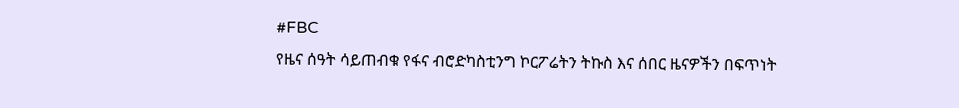#FBC
የዜና ሰዓት ሳይጠብቁ የፋና ብሮድካስቲንግ ኮርፖሬትን ትኩስ እና ሰበር ዜናዎችን በፍጥነት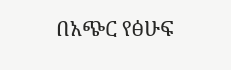በአጭር የፅሁፍ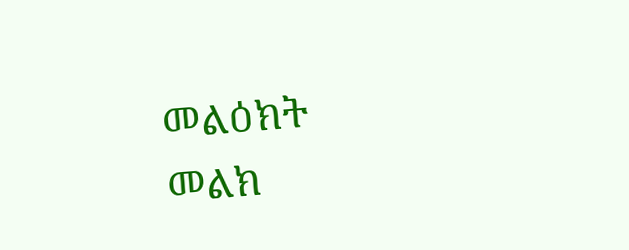መልዕክት መልክ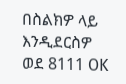በስልክዎ ላይ እንዲደርስዎ ወደ 8111 OK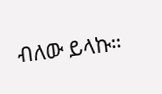ብለው ይላኩ።